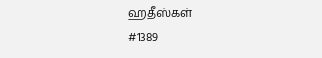ஹதீஸ்கள்
#1389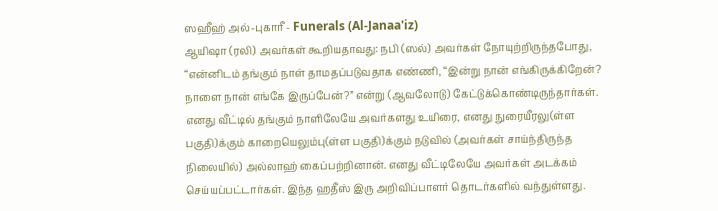ஸஹீஹ் அல்-புகாரீ - Funerals (Al-Janaa'iz)
ஆயிஷா (ரலி) அவர்கள் கூறியதாவது: நபி (ஸல்) அவர்கள் நோயுற்றிருந்தபோது, “என்னிடம் தங்கும் நாள் தாமதப்படுவதாக எண்ணி, “இன்று நான் எங்கிருக்கிறேன்? நாளை நான் எங்கே இருப்பேன்?” என்று (ஆவலோடு) கேட்டுக்கொண்டிருந்தார்கள். எனது வீட்டில் தங்கும் நாளிலேயே அவர்களது உயிரை, எனது நுரையீரலு(ள்ள பகுதி)க்கும் காறையெலும்பு(ள்ள பகுதி)க்கும் நடுவில் (அவர்கள் சாய்ந்திருந்த நிலையில்) அல்லாஹ் கைப்பற்றினான். எனது வீட்டிலேயே அவர்கள் அடக்கம் செய்யப்பட்டார்கள். இந்த ஹதீஸ் இரு அறிவிப்பாளர் தொடர்களில் வந்துள்ளது.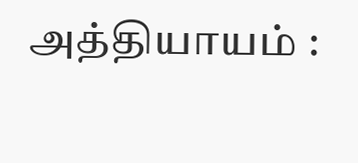அத்தியாயம் :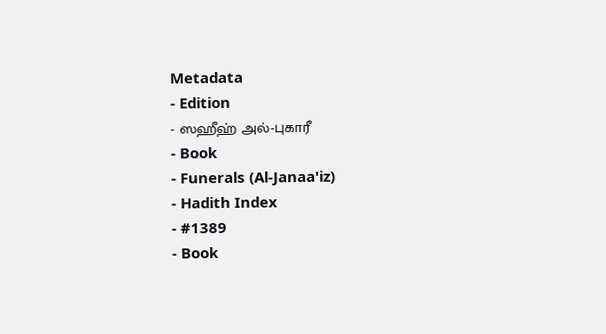Metadata
- Edition
- ஸஹீஹ் அல்-புகாரீ
- Book
- Funerals (Al-Janaa'iz)
- Hadith Index
- #1389
- Book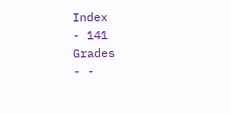Index
- 141
Grades
- -